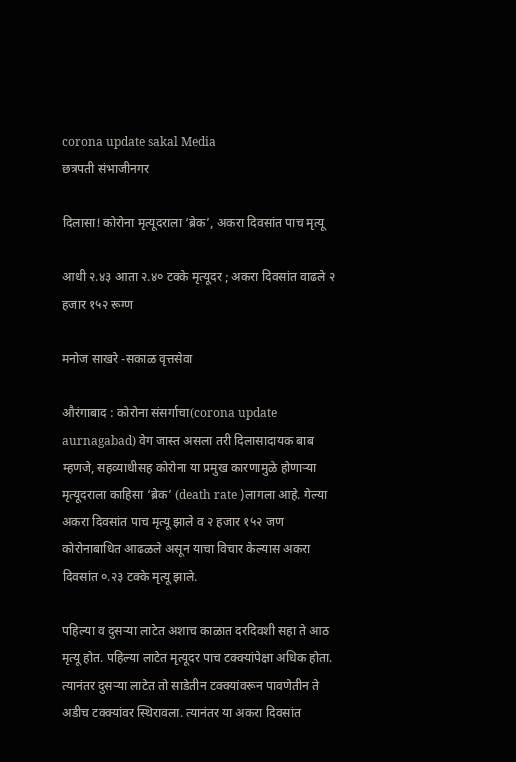corona update sakal Media
छत्रपती संभाजीनगर

दिलासा! कोरोना मृत्यूदराला ‘ब्रेक’, अकरा दिवसांत पाच मृत्यू

आधी २.४३ आता २.४० टक्के मृत्यूदर ; अकरा दिवसांत वाढले २ हजार १५२ रूग्ण

मनोज साखरे -सकाळ वृत्तसेवा

औरंगाबाद : कोरोना संसर्गाचा(corona update aurnagabad) वेग जास्त असला तरी दिलासादायक बाब म्हणजे, सहव्याधीसह कोरोना या प्रमुख कारणामुळे होणाऱ्या मृत्यूदराला काहिसा ‘ब्रेक’ (death rate )लागला आहे. गेल्या अकरा दिवसांत पाच मृत्यू झाले व २ हजार १५२ जण कोरोनाबाधित आढळले असून याचा विचार केल्यास अकरा दिवसांत ०.२३ टक्के मृत्यू झाले.

पहिल्या व दुसऱ्या लाटेत अशाच काळात दरदिवशी सहा ते आठ मृत्यू होत. पहिल्या लाटेत मृत्यूदर पाच टक्क्यांपेक्षा अधिक होता. त्यानंतर दुसऱ्या लाटेत तो साडेतीन टक्क्यांवरून पावणेतीन ते अडीच टक्क्यांवर स्थिरावला. त्यानंतर या अकरा दिवसांत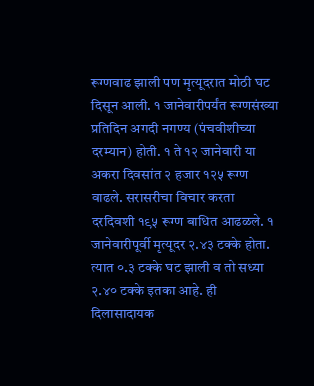रूग्णवाढ झाली पण मृत्यूदरात मोठी घट दिसून आली. १ जानेवारीपर्यंत रूग्णसंख्या प्रतिदिन अगदी नगण्य (पंचवीशीच्या दरम्यान) होती. १ ते १२ जानेवारी या अकरा दिवसांत २ हजार १२५ रूग्ण वाढले. सरासरीचा विचार करता दरदिवशी १९५ रूग्ण बाधित आढळले. १ जानेवारीपूर्वी मृत्यूदर २.४३ टक्के होता. त्यात ०.३ टक्के घट झाली व तो सध्या २.४० टक्के इतका आहे. ही दिलासादायक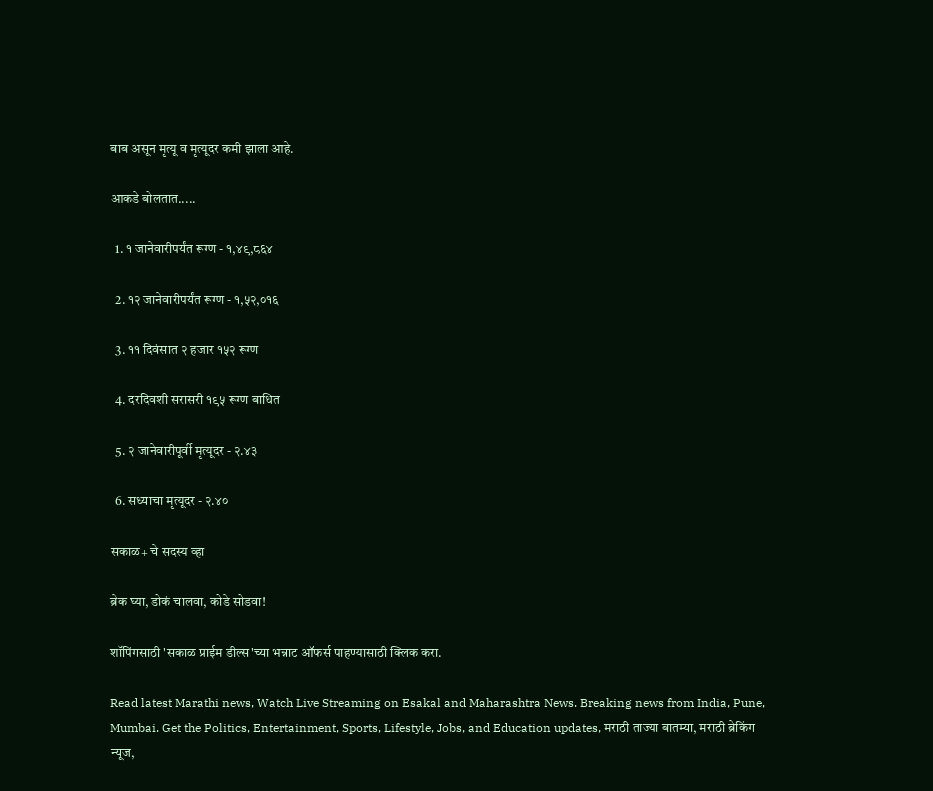बाब असून मृत्यू व मृत्यूदर कमी झाला आहे.

आकडे बोलतात.....

  1. १ जानेवारीपर्यंत रूग्ण - १,४९,८६४

  2. १२ जानेवारीपर्यंत रूग्ण - १,५२,०१६

  3. ११ दिवंसात २ हजार १५२ रूग्ण

  4. दरदिवशी सरासरी १९५ रूग्ण बाधित

  5. २ जानेवारीपूर्वी मृत्यूदर - २.४३

  6. सध्याचा मृत्यूदर - २.४०

सकाळ+ चे सदस्य व्हा

ब्रेक घ्या, डोकं चालवा, कोडे सोडवा!

शॉपिंगसाठी 'सकाळ प्राईम डील्स'च्या भन्नाट ऑफर्स पाहण्यासाठी क्लिक करा.

Read latest Marathi news, Watch Live Streaming on Esakal and Maharashtra News. Breaking news from India, Pune, Mumbai. Get the Politics, Entertainment, Sports, Lifestyle, Jobs, and Education updates, मराठी ताज्या बातम्या, मराठी ब्रेकिंग न्यूज,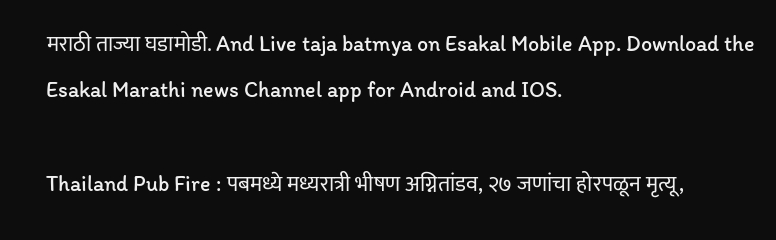मराठी ताज्या घडामोडी. And Live taja batmya on Esakal Mobile App. Download the Esakal Marathi news Channel app for Android and IOS.

Thailand Pub Fire : पबमध्ये मध्यरात्री भीषण अग्नितांडव, २७ जणांचा होरपळून मृत्यू,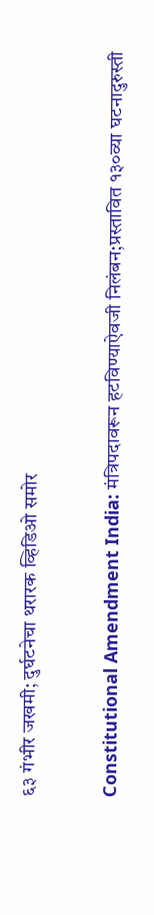६३ गंभीर जखमी; दुर्घटनेचा थरारक व्हिडिओ समोर

Constitutional Amendment India: मंत्रिपदावरून हटविण्याऐवजी निलंबन;प्रस्तावित १३०व्या घटनादुरुस्ती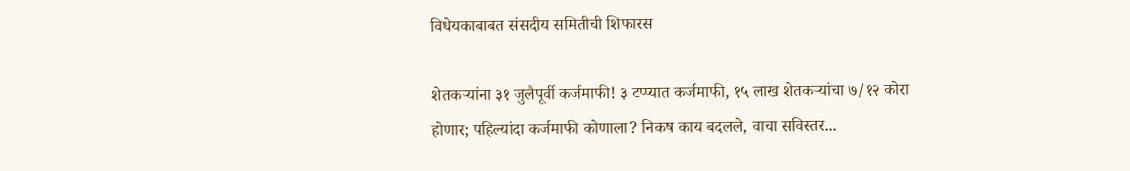विधेयकाबाबत संसदीय समितीची शिफारस

शेतकऱ्यांना ३१ जुलैपूर्वी कर्जमाफी! ३ टप्प्यात कर्जमाफी, १५ लाख शेतकऱ्यांचा ७/१२ कोरा होणार; पहिल्यांदा कर्जमाफी कोणाला? निकष काय बदलले, वाचा सविस्तर...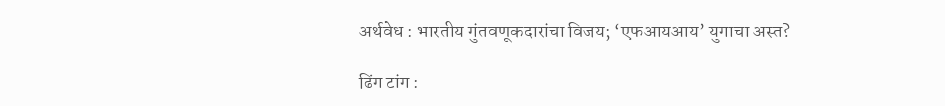अर्थवेध : भारतीय गुंतवणूकदारांचा विजय; ‘एफआयआय’ युगाचा अस्त?

ढिंग टांग :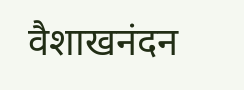वैशाखनंदन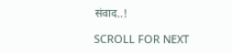संवाद..!

SCROLL FOR NEXT